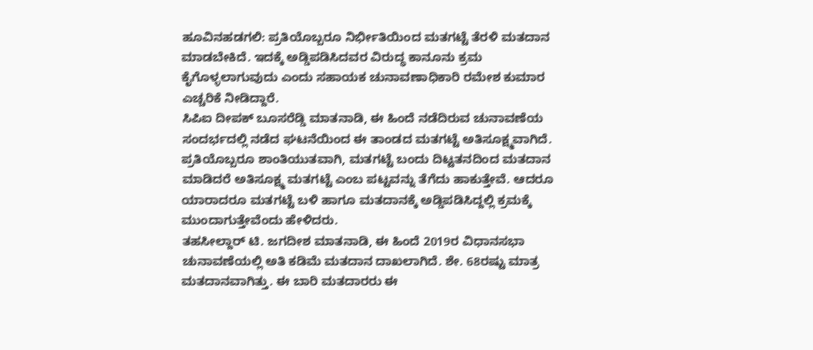ಹೂವಿನಹಡಗಲಿ: ಪ್ರತಿಯೊಬ್ಬರೂ ನಿರ್ಭೀತಿಯಿಂದ ಮತಗಟ್ಟೆ ತೆರಳಿ ಮತದಾನ ಮಾಡಬೇಕಿದೆ. ಇದಕ್ಕೆ ಅಡ್ಡಿಪಡಿಸಿದವರ ವಿರುದ್ಧ ಕಾನೂನು ಕ್ರಮ ಕೈಗೊಳ್ಳಲಾಗುವುದು ಎಂದು ಸಹಾಯಕ ಚುನಾವಣಾಧಿಕಾರಿ ರಮೇಶ ಕುಮಾರ ಎಚ್ಚರಿಕೆ ನೀಡಿದ್ದಾರೆ.
ಸಿಪಿಐ ದೀಪಕ್ ಬೂಸರೆಡ್ಡಿ ಮಾತನಾಡಿ, ಈ ಹಿಂದೆ ನಡೆದಿರುವ ಚುನಾವಣೆಯ ಸಂದರ್ಭದಲ್ಲಿ ನಡೆದ ಘಟನೆಯಿಂದ ಈ ತಾಂಡದ ಮತಗಟ್ಟೆ ಅತಿಸೂಕ್ಷ್ಮವಾಗಿದೆ. ಪ್ರತಿಯೊಬ್ಬರೂ ಶಾಂತಿಯುತವಾಗಿ, ಮತಗಟ್ಟೆ ಬಂದು ದಿಟ್ಟತನದಿಂದ ಮತದಾನ ಮಾಡಿದರೆ ಅತಿಸೂಕ್ಷ್ಮ ಮತಗಟ್ಟೆ ಎಂಬ ಪಟ್ಟವನ್ನು ತೆಗೆದು ಹಾಕುತ್ತೇವೆ. ಆದರೂ ಯಾರಾದರೂ ಮತಗಟ್ಟೆ ಬಳಿ ಹಾಗೂ ಮತದಾನಕ್ಕೆ ಅಡ್ಡಿಪಡಿಸಿದ್ದಲ್ಲಿ ಕ್ರಮಕ್ಕೆ ಮುಂದಾಗುತ್ತೇವೆಂದು ಹೇಳಿದರು.
ತಹಸೀಲ್ದಾರ್ ಟಿ. ಜಗದೀಶ ಮಾತನಾಡಿ, ಈ ಹಿಂದೆ 2019ರ ವಿಧಾನಸಭಾ ಚುನಾವಣೆಯಲ್ಲಿ ಅತಿ ಕಡಿಮೆ ಮತದಾನ ದಾಖಲಾಗಿದೆ. ಶೇ. 68ರಷ್ಟು ಮಾತ್ರ ಮತದಾನವಾಗಿತ್ತು. ಈ ಬಾರಿ ಮತದಾರರು ಈ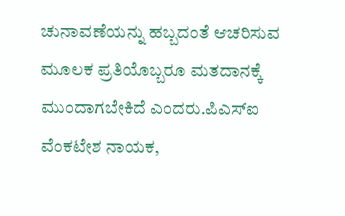ಚುನಾವಣೆಯನ್ನು ಹಬ್ಬದಂತೆ ಆಚರಿಸುವ ಮೂಲಕ ಪ್ರತಿಯೊಬ್ಬರೂ ಮತದಾನಕ್ಕೆ ಮುಂದಾಗಬೇಕಿದೆ ಎಂದರು.ಪಿಎಸ್ಐ ವೆಂಕಟೇಶ ನಾಯಕ,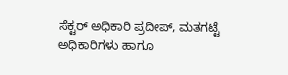ಸೆಕ್ಟರ್ ಅಧಿಕಾರಿ ಪ್ರದೀಪ್, ಮತಗಟ್ಟೆ ಅಧಿಕಾರಿಗಳು ಹಾಗೂ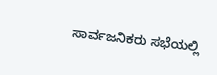ಸಾರ್ವಜನಿಕರು ಸಭೆಯಲ್ಲಿ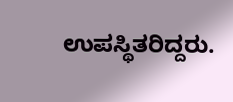ಉಪಸ್ಥಿತರಿದ್ದರು.